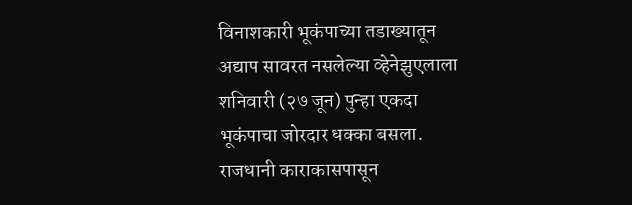विनाशकारी भूकंपाच्या तडाख्यातून अद्याप सावरत नसलेल्या व्हेनेझुएलाला शनिवारी (२७ जून) पुन्हा एकदा भूकंपाचा जोरदार धक्का बसला. राजधानी काराकासपासून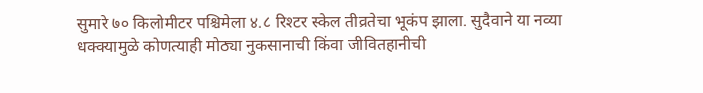सुमारे ७० किलोमीटर पश्चिमेला ४.८ रिश्टर स्केल तीव्रतेचा भूकंप झाला. सुदैवाने या नव्या धक्क्यामुळे कोणत्याही मोठ्या नुकसानाची किंवा जीवितहानीची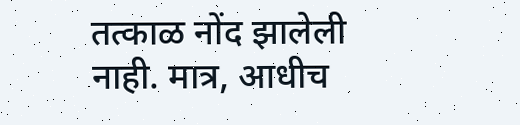तत्काळ नोंद झालेली नाही. मात्र, आधीच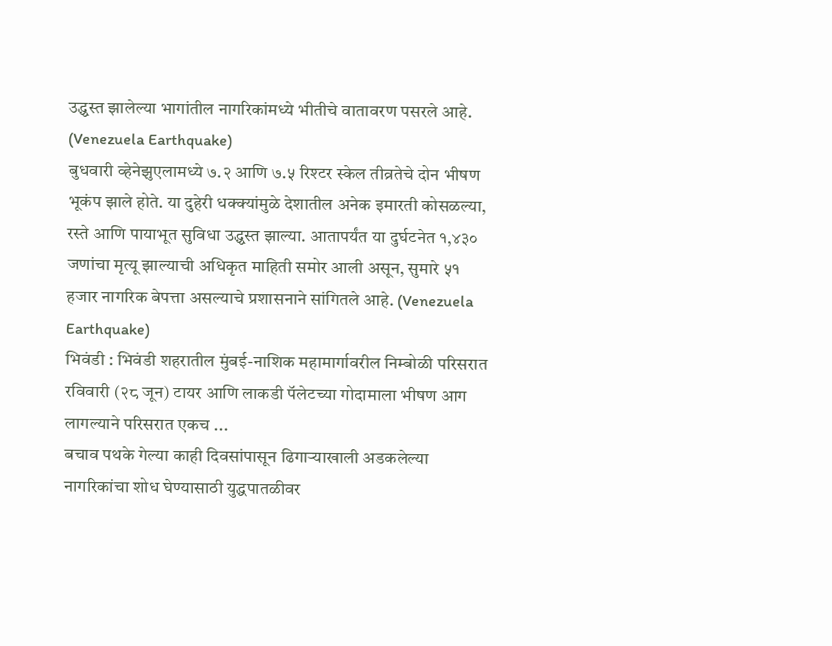उद्ध्वस्त झालेल्या भागांतील नागरिकांमध्ये भीतीचे वातावरण पसरले आहे. (Venezuela Earthquake)
बुधवारी व्हेनेझुएलामध्ये ७.२ आणि ७.५ रिश्टर स्केल तीव्रतेचे दोन भीषण भूकंप झाले होते. या दुहेरी धक्क्यांमुळे देशातील अनेक इमारती कोसळल्या, रस्ते आणि पायाभूत सुविधा उद्ध्वस्त झाल्या. आतापर्यंत या दुर्घटनेत १,४३० जणांचा मृत्यू झाल्याची अधिकृत माहिती समोर आली असून, सुमारे ५१ हजार नागरिक बेपत्ता असल्याचे प्रशासनाने सांगितले आहे. (Venezuela Earthquake)
भिवंडी : भिवंडी शहरातील मुंबई-नाशिक महामार्गावरील निम्बोळी परिसरात रविवारी (२८ जून) टायर आणि लाकडी पॅलेटच्या गोदामाला भीषण आग लागल्याने परिसरात एकच ...
बचाव पथके गेल्या काही दिवसांपासून ढिगाऱ्याखाली अडकलेल्या नागरिकांचा शोध घेण्यासाठी युद्धपातळीवर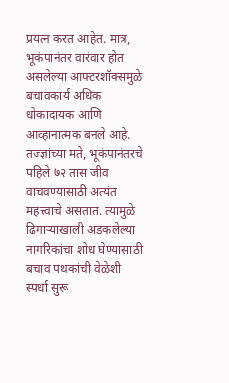प्रयत्न करत आहेत. मात्र, भूकंपानंतर वारंवार होत असलेल्या आफ्टरशॉक्समुळे बचावकार्य अधिक धोकादायक आणि आव्हानात्मक बनले आहे. तज्ज्ञांच्या मते, भूकंपानंतरचे पहिले ७२ तास जीव वाचवण्यासाठी अत्यंत महत्त्वाचे असतात. त्यामुळे ढिगाऱ्याखाली अडकलेल्या नागरिकांचा शोध घेण्यासाठी बचाव पथकांची वेळेशी स्पर्धा सुरू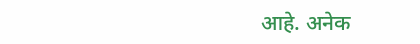आहे. अनेक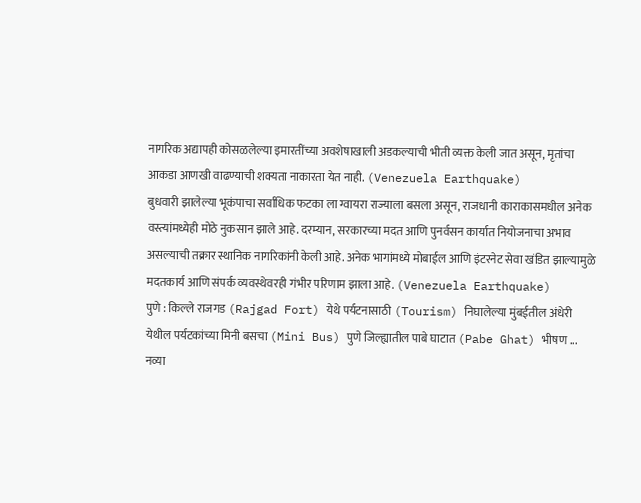नागरिक अद्यापही कोसळलेल्या इमारतींच्या अवशेषाखाली अडकल्याची भीती व्यक्त केली जात असून, मृतांचा आकडा आणखी वाढण्याची शक्यता नाकारता येत नाही. (Venezuela Earthquake)
बुधवारी झालेल्या भूकंपाचा सर्वाधिक फटका ला ग्वायरा राज्याला बसला असून, राजधानी काराकासमधील अनेक वस्त्यांमध्येही मोठे नुकसान झाले आहे. दरम्यान, सरकारच्या मदत आणि पुनर्वसन कार्यात नियोजनाचा अभाव असल्याची तक्रार स्थानिक नागरिकांनी केली आहे. अनेक भागांमध्ये मोबाईल आणि इंटरनेट सेवा खंडित झाल्यामुळे मदतकार्य आणि संपर्क व्यवस्थेवरही गंभीर परिणाम झाला आहे. (Venezuela Earthquake)
पुणे : किल्ले राजगड (Rajgad Fort) येथे पर्यटनासाठी (Tourism) निघालेल्या मुंबईतील अंधेरी येथील पर्यटकांच्या मिनी बसचा (Mini Bus) पुणे जिल्ह्यातील पाबे घाटात (Pabe Ghat) भीषण ...
नव्या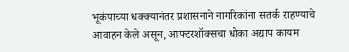भूकंपाच्या धक्क्यानंतर प्रशासनाने नागरिकांना सतर्क राहण्याचे आवाहन केले असून, आफ्टरशॉक्सचा धोका अद्याप कायम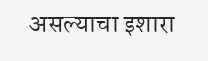असल्याचा इशारा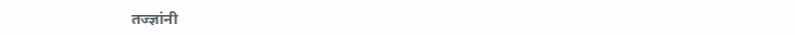तज्ज्ञांनी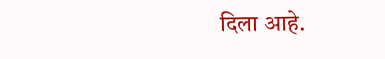दिला आहे.